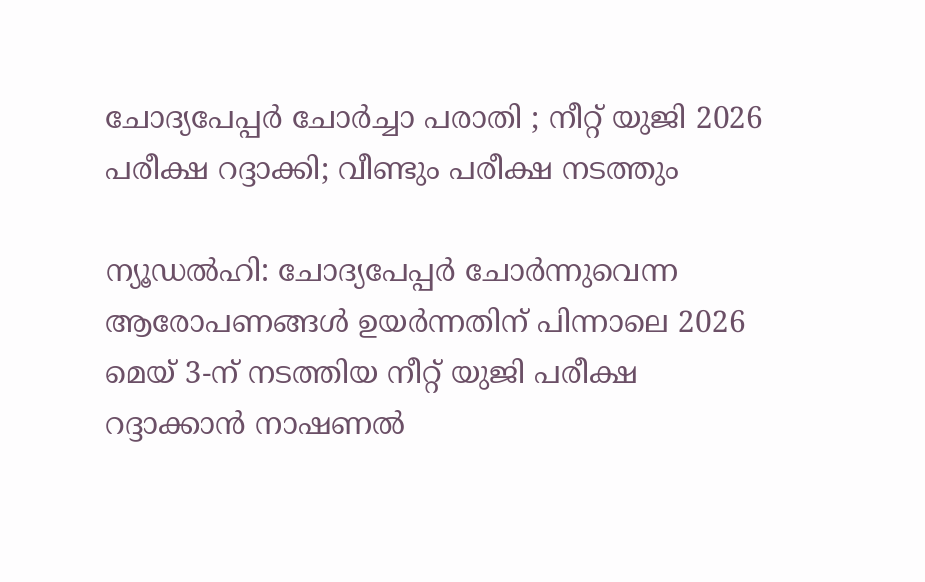ചോദ്യപേപ്പര്‍ ചോര്‍ച്ചാ പരാതി ; നീറ്റ് യുജി 2026 പരീക്ഷ റദ്ദാക്കി; വീണ്ടും പരീക്ഷ നടത്തും

ന്യൂഡല്‍ഹി: ചോദ്യപേപ്പര്‍ ചോര്‍ന്നുവെന്ന ആരോപണങ്ങള്‍ ഉയര്‍ന്നതിന് പിന്നാലെ 2026 മെയ് 3-ന് നടത്തിയ നീറ്റ് യുജി പരീക്ഷ റദ്ദാക്കാന്‍ നാഷണല്‍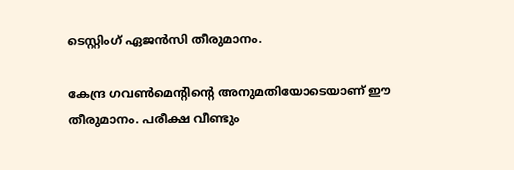ടെസ്റ്റിംഗ് ഏജന്‍സി തീരുമാനം.

കേന്ദ്ര ഗവണ്‍മെന്റിന്റെ അനുമതിയോടെയാണ് ഈ തീരുമാനം. പരീക്ഷ വീണ്ടും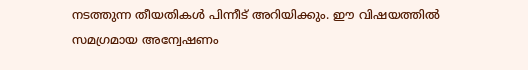നടത്തുന്ന തീയതികള്‍ പിന്നീട് അറിയിക്കും. ഈ വിഷയത്തില്‍ സമഗ്രമായ അന്വേഷണം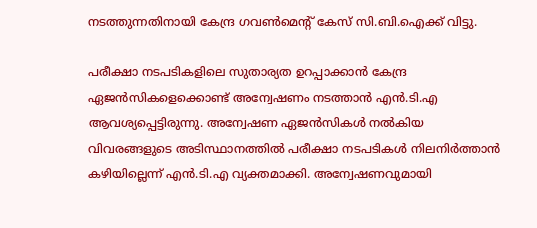നടത്തുന്നതിനായി കേന്ദ്ര ഗവണ്‍മെന്റ് കേസ് സി.ബി.ഐക്ക് വിട്ടു.

പരീക്ഷാ നടപടികളിലെ സുതാര്യത ഉറപ്പാക്കാന്‍ കേന്ദ്ര ഏജന്‍സികളെക്കൊണ്ട് അന്വേഷണം നടത്താന്‍ എന്‍.ടി.എ ആവശ്യപ്പെട്ടിരുന്നു. അന്വേഷണ ഏജന്‍സികള്‍ നല്‍കിയ വിവരങ്ങളുടെ അടിസ്ഥാനത്തില്‍ പരീക്ഷാ നടപടികള്‍ നിലനിര്‍ത്താന്‍ കഴിയില്ലെന്ന് എന്‍.ടി.എ വ്യക്തമാക്കി. അന്വേഷണവുമായി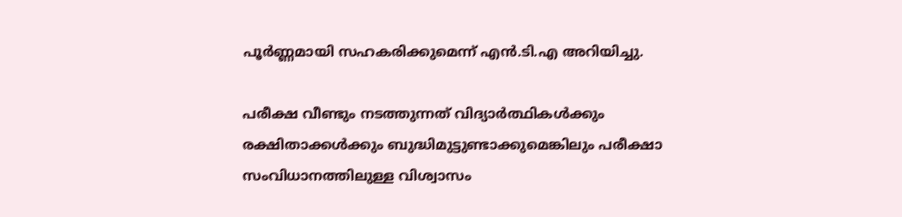പൂര്‍ണ്ണമായി സഹകരിക്കുമെന്ന് എന്‍.ടി.എ അറിയിച്ചു.

പരീക്ഷ വീണ്ടും നടത്തുന്നത് വിദ്യാര്‍ത്ഥികള്‍ക്കും രക്ഷിതാക്കള്‍ക്കും ബുദ്ധിമുട്ടുണ്ടാക്കുമെങ്കിലും പരീക്ഷാ സംവിധാനത്തിലുള്ള വിശ്വാസം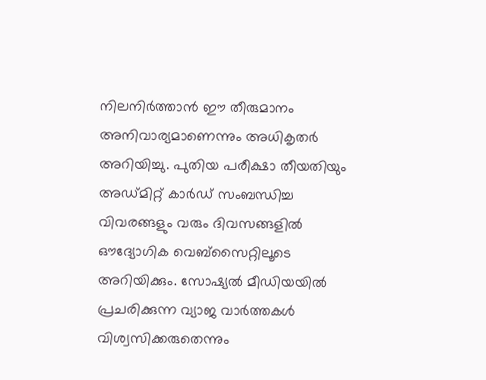നിലനിര്‍ത്താന്‍ ഈ തീരുമാനം അനിവാര്യമാണെന്നും അധികൃതര്‍ അറിയിച്ചു. പുതിയ പരീക്ഷാ തീയതിയും അഡ്മിറ്റ് കാര്‍ഡ് സംബന്ധിച്ച വിവരങ്ങളും വരും ദിവസങ്ങളില്‍ ഔദ്യോഗിക വെബ്‌സൈറ്റിലൂടെ അറിയിക്കും. സോഷ്യല്‍ മീഡിയയില്‍ പ്രചരിക്കുന്ന വ്യാജ വാര്‍ത്തകള്‍ വിശ്വസിക്കരുതെന്നും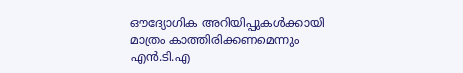ഔദ്യോഗിക അറിയിപ്പുകള്‍ക്കായി മാത്രം കാത്തിരിക്കണമെന്നും എന്‍.ടി.എ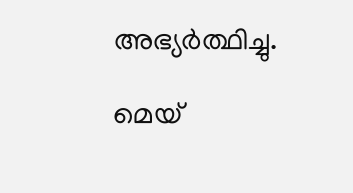അഭ്യര്‍ത്ഥിച്ചു.

മെയ്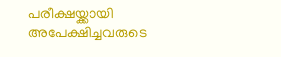പരീക്ഷയ്ക്കായി അപേക്ഷിച്ചവരുടെ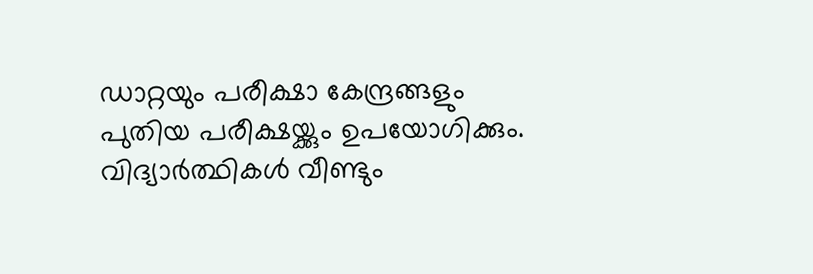ഡാറ്റയും പരീക്ഷാ കേന്ദ്രങ്ങളും പുതിയ പരീക്ഷയ്ക്കും ഉപയോഗിക്കും. വിദ്യാര്‍ത്ഥികള്‍ വീണ്ടും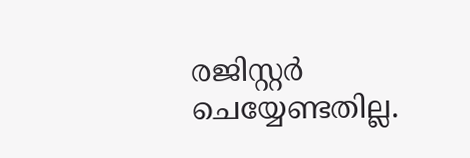രജിസ്റ്റര്‍ ചെയ്യേണ്ടതില്ല.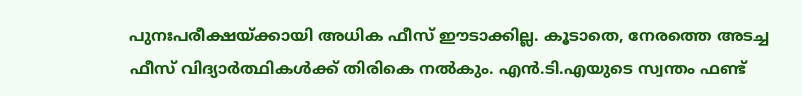പുനഃപരീക്ഷയ്ക്കായി അധിക ഫീസ് ഈടാക്കില്ല. കൂടാതെ, നേരത്തെ അടച്ച ഫീസ് വിദ്യാര്‍ത്ഥികള്‍ക്ക് തിരികെ നല്‍കും. എന്‍.ടി.എയുടെ സ്വന്തം ഫണ്ട്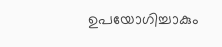ഉപയോഗിച്ചാകും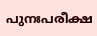പുനഃപരീക്ഷ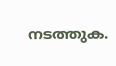നടത്തുക.